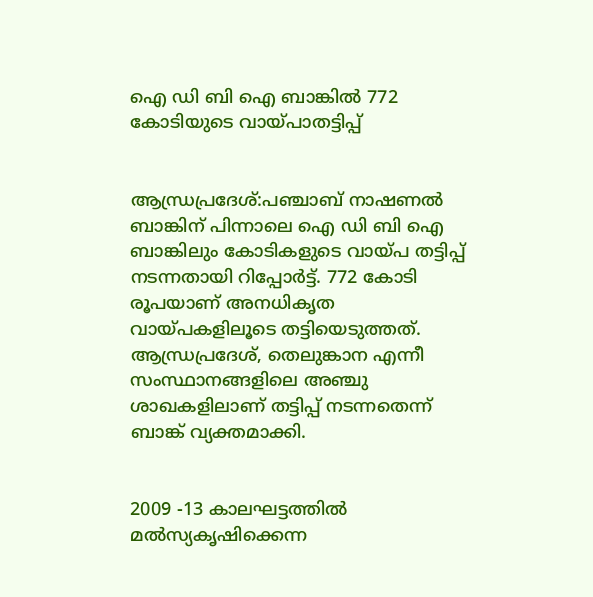ഐ ഡി ബി ഐ ബാങ്കിൽ 772 കോടിയുടെ വായ്പാതട്ടിപ്പ്


ആന്ധ്രപ്രദേശ്:പഞ്ചാബ് നാഷണൽ ബാങ്കിന് പിന്നാലെ ഐ ഡി ബി ഐ ബാങ്കിലും കോടികളുടെ വായ്പ തട്ടിപ്പ് നടന്നതായി റിപ്പോർട്ട്. 772 കോടി രൂപയാണ് അനധികൃത വായ്പകളിലൂടെ തട്ടിയെടുത്തത്. ആന്ധ്രപ്രദേശ്, തെലുങ്കാന എന്നീ സംസ്ഥാനങ്ങളിലെ അഞ്ചു ശാഖകളിലാണ് തട്ടിപ്പ് നടന്നതെന്ന് ബാങ്ക് വ്യക്തമാക്കി.


2009 -13 കാലഘട്ടത്തിൽ മൽസ്യകൃഷിക്കെന്ന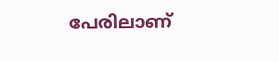പേരിലാണ്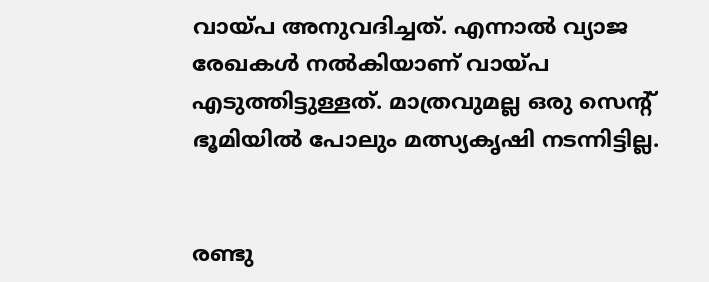വായ്പ അനുവദിച്ചത്. എന്നാൽ വ്യാജ രേഖകൾ നൽകിയാണ് വായ്പ എടുത്തിട്ടുള്ളത്. മാത്രവുമല്ല ഒരു സെന്റ് ഭൂമിയിൽ പോലും മത്സ്യകൃഷി നടന്നിട്ടില്ല.


രണ്ടു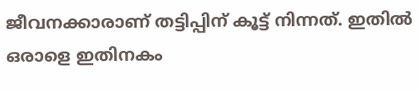ജീവനക്കാരാണ് തട്ടിപ്പിന് കൂട്ട് നിന്നത്. ഇതിൽ ഒരാളെ ഇതിനകം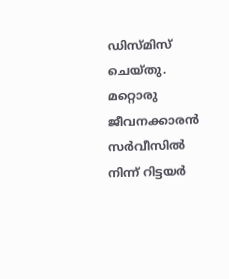ഡിസ്മിസ് ചെയ്തു. മറ്റൊരു ജീവനക്കാരൻ സർവീസിൽ നിന്ന് റിട്ടയർ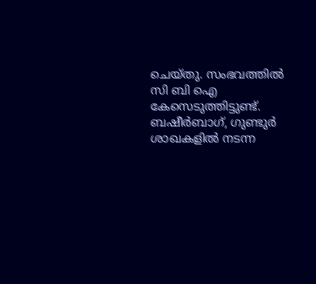ചെയ്തു. സംഭവത്തിൽ സി ബി ഐ കേസെടുത്തിട്ടുണ്ട്. ബഷീർബാഗ്, ഗുണ്ടുർ ശാഖകളിൽ നടന്ന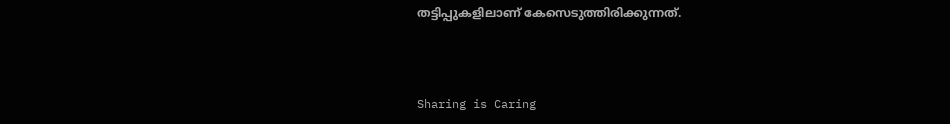തട്ടിപ്പുകളിലാണ് കേസെടുത്തിരിക്കുന്നത്.



Sharing is Caring